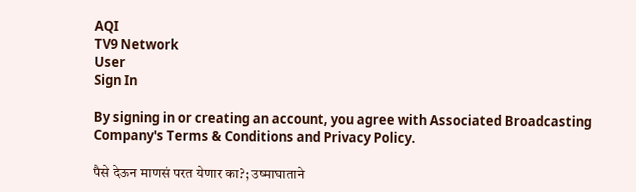AQI
TV9 Network
User
Sign In

By signing in or creating an account, you agree with Associated Broadcasting Company's Terms & Conditions and Privacy Policy.

पैसे देऊन माणसं परत येणार का?; उष्माघाताने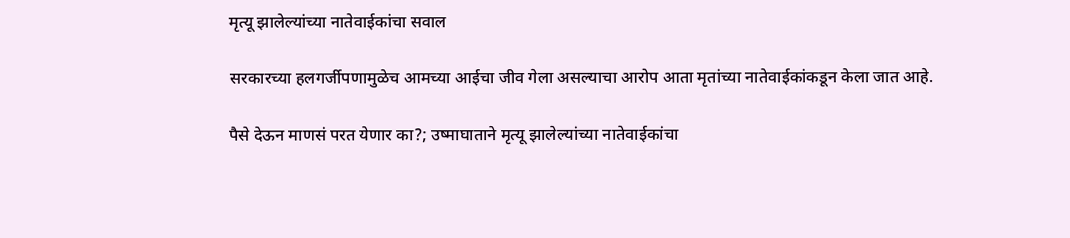मृत्यू झालेल्यांच्या नातेवाईकांचा सवाल

सरकारच्या हलगर्जीपणामुळेच आमच्या आईचा जीव गेला असल्याचा आरोप आता मृतांच्या नातेवाईकांकडून केला जात आहे.

पैसे देऊन माणसं परत येणार का?; उष्माघाताने मृत्यू झालेल्यांच्या नातेवाईकांचा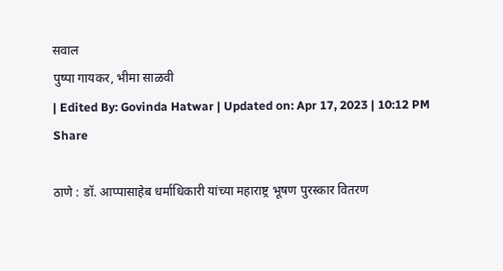सवाल
पुष्पा गायकर, भीमा साळवी
| Edited By: Govinda Hatwar | Updated on: Apr 17, 2023 | 10:12 PM
Share

ठाणे : डॉ. आप्पासाहेब धर्माधिकारी यांच्या महाराष्ट्र भूषण पुरस्कार वितरण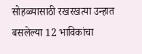सोहळ्यासाठी रखरखत्या उन्हात बसलेल्या 12 भाविकांचा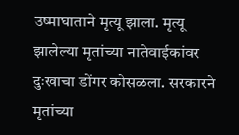उष्माघाताने मृत्यू झाला. मृत्यू झालेल्या मृतांच्या नातेवाईकांवर दुःखाचा डोंगर कोसळला. सरकारने मृतांच्या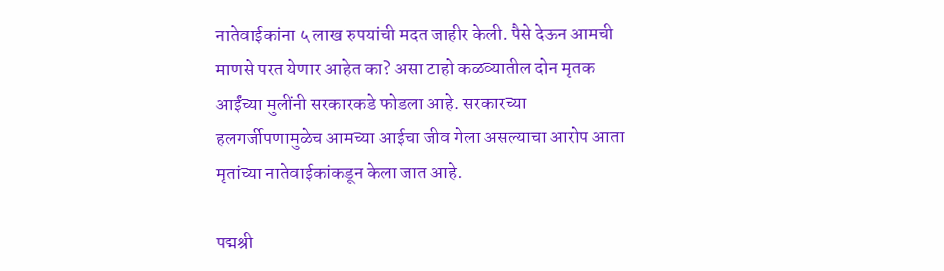नातेवाईकांना ५ लाख रुपयांची मदत जाहीर केली. पैसे देऊन आमची माणसे परत येणार आहेत का? असा टाहो कळव्यातील दोन मृतक आईंच्या मुलींनी सरकारकडे फोडला आहे. सरकारच्या हलगर्जीपणामुळेच आमच्या आईचा जीव गेला असल्याचा आरोप आता मृतांच्या नातेवाईकांकडून केला जात आहे.

पद्मश्री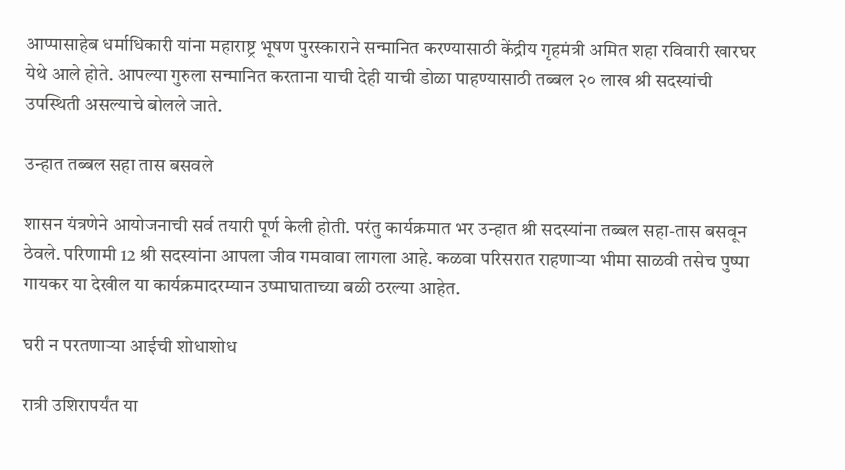आप्पासाहेब धर्माधिकारी यांना महाराष्ट्र भूषण पुरस्काराने सन्मानित करण्यासाठी केंद्रीय गृहमंत्री अमित शहा रविवारी खारघर येथे आले होते. आपल्या गुरुला सन्मानित करताना याची देही याची डोळा पाहण्यासाठी तब्बल २० लाख श्री सदस्यांची उपस्थिती असल्याचे बोलले जाते.

उन्हात तब्बल सहा तास बसवले

शासन यंत्रणेने आयोजनाची सर्व तयारी पूर्ण केली होती. परंतु कार्यक्रमात भर उन्हात श्री सदस्यांना तब्बल सहा-तास बसवून ठेवले. परिणामी 12 श्री सदस्यांना आपला जीव गमवावा लागला आहे. कळवा परिसरात राहणाऱ्या भीमा साळवी तसेच पुष्पा गायकर या देखील या कार्यक्रमादरम्यान उष्माघाताच्या बळी ठरल्या आहेत.

घरी न परतणाऱ्या आईची शोधाशोध

रात्री उशिरापर्यंत या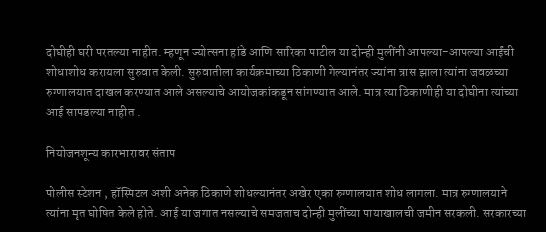दोघीही घरी परतल्या नाहीत. म्हणून ज्योत्सना हांडे आणि सारिका पाटील या दोन्ही मुलींनी आपल्या-आपल्या आईंची शोधाशोध करायला सुरुवात केली. सुरुवातीला कार्यक्रमाच्या ठिकाणी गेल्यानंतर ज्यांना त्रास झाला त्यांना जवळच्या रुग्णालयात दाखल करण्यात आले असल्याचे आयोजकांकडून सांगण्यात आले. मात्र त्या ठिकाणीही या दोघीना त्यांच्या आई सापडल्या नाहीत .

नियोजनशून्य कारभारावर संताप

पोलीस स्टेशन , हॉस्पिटल अशी अनेक ठिकाणे शोधल्यानंतर अखेर एका रुग्णालयात शोध लागला. मात्र रुग्णालयाने त्यांना मृत घोषित केले होते. आई या जगात नसल्याचे समजताच दोन्ही मुलींच्या पायाखालची जमीन सरकली. सरकारच्या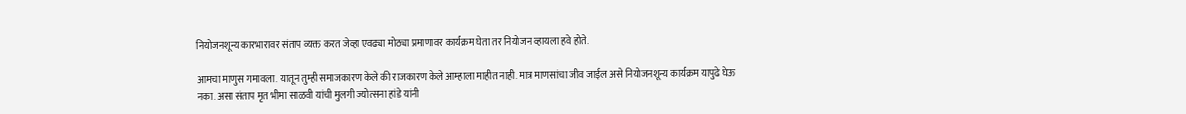नियोजनशून्य कारभारावर संताप व्यक्त करत जेव्हा एवढ्या मोठ्या प्रमाणावर कार्यक्रम घेता तर नियोजन व्हायला हवे होते.

आमचा माणुस गमावला. यातून तुम्ही समाजकारण केले की राजकारण केले आम्हाला माहीत नाही. मात्र माणसांचा जीव जाईल असे नियोजनशून्य कार्यक्रम यापुढे घेऊ नका. असा संताप मृत भीमा साळवी यांची मुलगी ज्योत्सना हांडे यांनी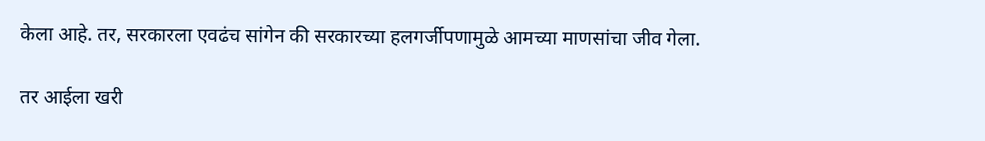केला आहे. तर, सरकारला एवढंच सांगेन की सरकारच्या हलगर्जीपणामुळे आमच्या माणसांचा जीव गेला.

तर आईला खरी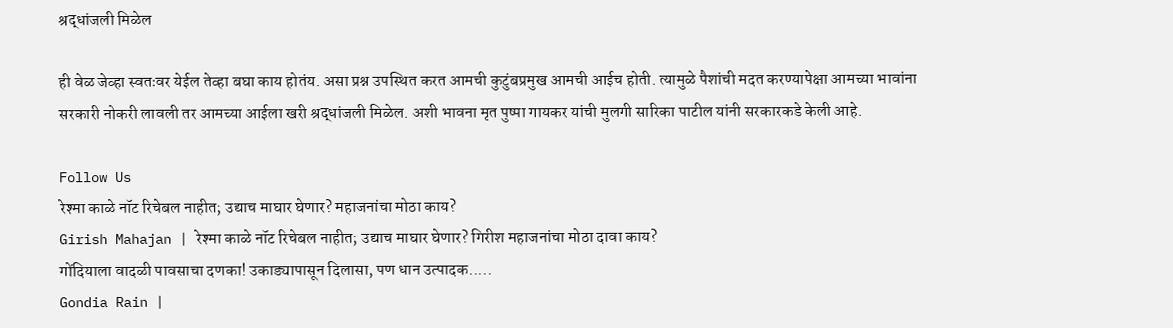श्रद्धांजली मिळेल

ही वेळ जेव्हा स्वतःवर येईल तेव्हा बघा काय होतंय. असा प्रश्न उपस्थित करत आमची कुटुंबप्रमुख आमची आईच होती. त्यामुळे पैशांची मदत करण्यापेक्षा आमच्या भावांना सरकारी नोकरी लावली तर आमच्या आईला खरी श्रद्धांजली मिळेल. अशी भावना मृत पुष्पा गायकर यांची मुलगी सारिका पाटील यांनी सरकारकडे केली आहे.

Follow Us
रेश्मा काळे नॉट रिचेबल नाहीत; उद्याच माघार घेणार? महाजनांचा मोठा काय?
Girish Mahajan | रेश्मा काळे नॉट रिचेबल नाहीत; उद्याच माघार घेणार? गिरीश महाजनांचा मोठा दावा काय?
गोंदियाला वादळी पावसाचा दणका! उकाड्यापासून दिलासा, पण धान उत्पादक.....
Gondia Rain |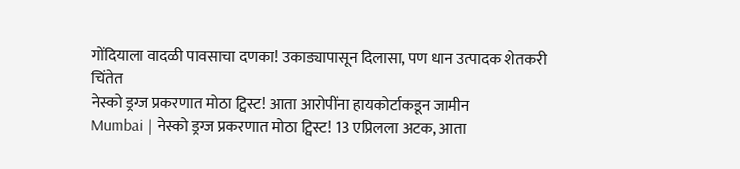गोंदियाला वादळी पावसाचा दणका! उकाड्यापासून दिलासा, पण धान उत्पादक शेतकरी चिंतेत
नेस्को ड्रग्ज प्रकरणात मोठा ट्विस्ट! आता आरोपींना हायकोर्टाकडून जामीन
Mumbai | नेस्को ड्रग्ज प्रकरणात मोठा ट्विस्ट! 13 एप्रिलला अटक, आता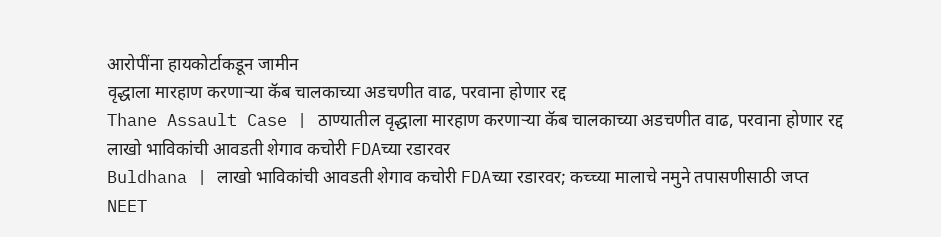आरोपींना हायकोर्टाकडून जामीन
वृद्धाला मारहाण करणाऱ्या कॅब चालकाच्या अडचणीत वाढ, परवाना होणार रद्द
Thane Assault Case | ठाण्यातील वृद्धाला मारहाण करणाऱ्या कॅब चालकाच्या अडचणीत वाढ, परवाना होणार रद्द
लाखो भाविकांची आवडती शेगाव कचोरी FDAच्या रडारवर
Buldhana | लाखो भाविकांची आवडती शेगाव कचोरी FDAच्या रडारवर; कच्च्या मालाचे नमुने तपासणीसाठी जप्त
NEET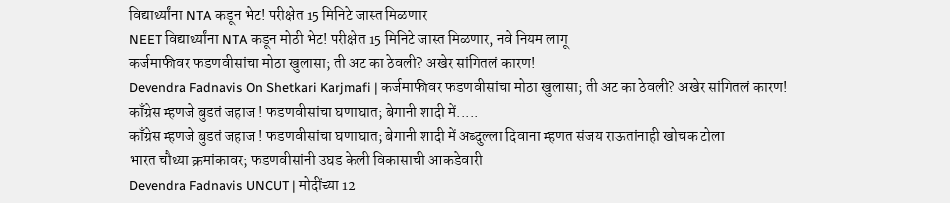विद्यार्थ्यांना NTA कडून भेट! परीक्षेत 15 मिनिटे जास्त मिळणार
NEET विद्यार्थ्यांना NTA कडून मोठी भेट! परीक्षेत 15 मिनिटे जास्त मिळणार, नवे नियम लागू
कर्जमाफीवर फडणवीसांचा मोठा खुलासा; ती अट का ठेवली? अखेर सांगितलं कारण!
Devendra Fadnavis On Shetkari Karjmafi | कर्जमाफीवर फडणवीसांचा मोठा खुलासा; ती अट का ठेवली? अखेर सांगितलं कारण!
काँग्रेस म्हणजे बुडतं जहाज ! फडणवीसांचा घणाघात; बेगानी शादी में.....
काँग्रेस म्हणजे बुडतं जहाज ! फडणवीसांचा घणाघात; बेगानी शादी में अब्दुल्ला दिवाना म्हणत संजय राऊतांनाही खोचक टोला
भारत चौथ्या क्रमांकावर; फडणवीसांनी उघड केली विकासाची आकडेवारी
Devendra Fadnavis UNCUT | मोदींच्या 12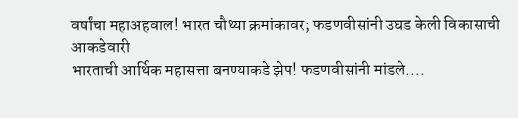वर्षांचा महाअहवाल! भारत चौथ्या क्रमांकावर; फडणवीसांनी उघड केली विकासाची आकडेवारी
भारताची आर्थिक महासत्ता बनण्याकडे झेप! फडणवीसांनी मांडले....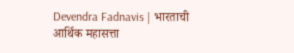Devendra Fadnavis | भारताची आर्थिक महासत्ता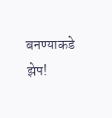बनण्याकडे झेप!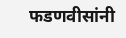फडणवीसांनी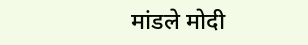मांडले मोदी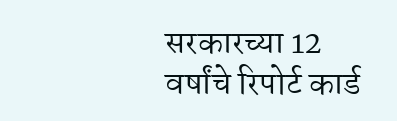सरकारच्या 12 वर्षांचे रिपोर्ट कार्ड